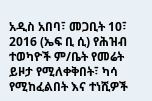አዲስ አበባ፣ መጋቢት 10፣ 2016 (ኤፍ ቢ ሲ) የሕዝብ ተወካዮች ም/ቤት የመሬት ይዞታ የሚለቀቅበት፣ ካሳ የሚከፈልበት እና ተነሺዎች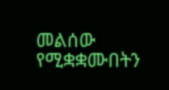መልሰው የሚቋቋሙበትን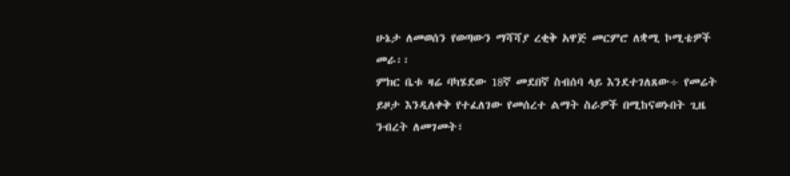ሁኔታ ለመወሰን የወጣውን ማሻሻያ ረቂቅ አዋጅ መርምሮ ለቋሚ ኮሚቴዎች መራ፡፡
ምክር ቤቱ ዛሬ ባካሄደው 18ኛ መደበኛ ስብሰባ ላይ እንደተገለጸው÷ የመሬት ይዞታ እንዲለቀቅ የተፈለገው የመሰረተ ልማት ስራዎች በሚከናወኑበት ጊዜ ንብረት ለመገመት፣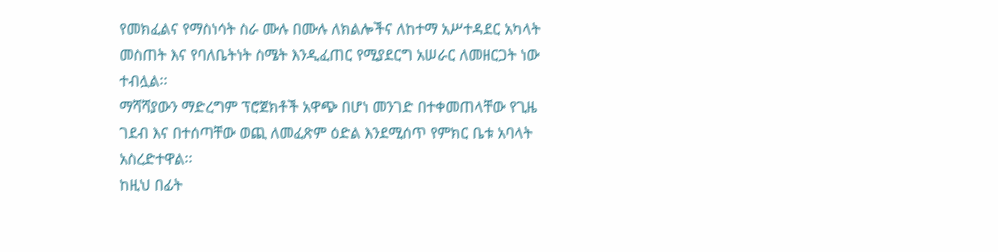የመክፈልና የማስነሳት ስራ ሙሉ በሙሉ ለክልሎችና ለከተማ አሥተዳደር አካላት መስጠት እና የባለቤትነት ስሜት እንዲፈጠር የሚያደርግ አሠራር ለመዘርጋት ነው ተብሏል፡፡
ማሻሻያውን ማድረግም ፕሮጀክቶች አዋጭ በሆነ መንገድ በተቀመጠላቸው የጊዜ ገደብ እና በተሰጣቸው ወጪ ለመፈጽም ዕድል እንደሚሰጥ የምክር ቤቱ አባላት አስረድተዋል፡፡
ከዚህ በፊት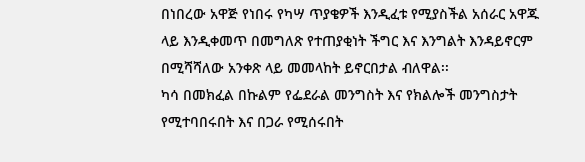በነበረው አዋጅ የነበሩ የካሣ ጥያቄዎች እንዲፈቱ የሚያስችል አሰራር አዋጁ ላይ እንዲቀመጥ በመግለጽ የተጠያቂነት ችግር እና እንግልት እንዳይኖርም በሚሻሻለው አንቀጽ ላይ መመላከት ይኖርበታል ብለዋል፡፡
ካሳ በመክፈል በኩልም የፌደራል መንግስት እና የክልሎች መንግስታት የሚተባበሩበት እና በጋራ የሚሰሩበት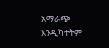አማራጭ እንዲካተትም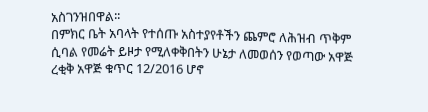አስገንዝበዋል፡፡
በምክር ቤት አባላት የተሰጡ አስተያየቶችን ጨምሮ ለሕዝብ ጥቅም ሲባል የመሬት ይዞታ የሚለቀቅበትን ሁኔታ ለመወሰን የወጣው አዋጅ ረቂቅ አዋጅ ቁጥር 12/2016 ሆኖ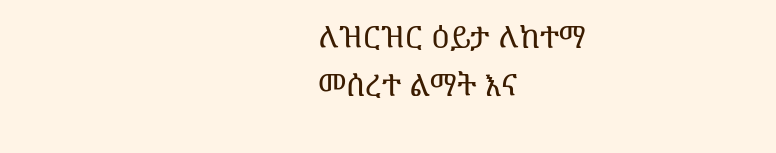ለዝርዝር ዕይታ ለከተማ መሰረተ ልማት እና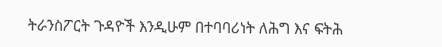ትራንስፖርት ጉዳዮች እንዲሁም በተባባሪነት ለሕግ እና ፍትሕ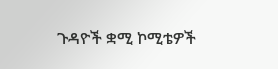ጉዳዮች ቋሚ ኮሚቴዎች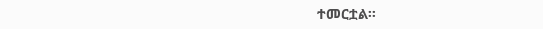ተመርቷል፡፡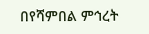በየሻምበል ምኅረት